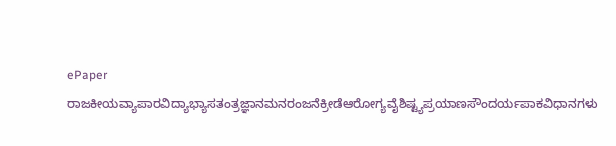ePaper
ರಾಜಕೀಯವ್ಯಾಪಾರವಿದ್ಯಾಭ್ಯಾಸತಂತ್ರಜ್ಞಾನಮನರಂಜನೆಕ್ರೀಡೆಆರೋಗ್ಯವೈಶಿಷ್ಟ್ಯಪ್ರಯಾಣಸೌಂದರ್ಯಪಾಕವಿಧಾನಗಳು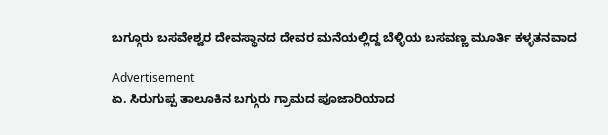ಬಗ್ಗೂರು ಬಸವೇಶ್ವರ ದೇವಸ್ಥಾನದ ದೇವರ ಮನೆಯಲ್ಲಿದ್ದ ಬೆಳ್ಳಿಯ ಬಸವಣ್ಣ ಮೂರ್ತಿ ಕಳ್ಳತನವಾದ

Advertisement
ಏ. ಸಿರುಗುಪ್ಪ ತಾಲೂಕಿನ ಬಗ್ಗುರು ಗ್ರಾಮದ ಪೂಜಾರಿಯಾದ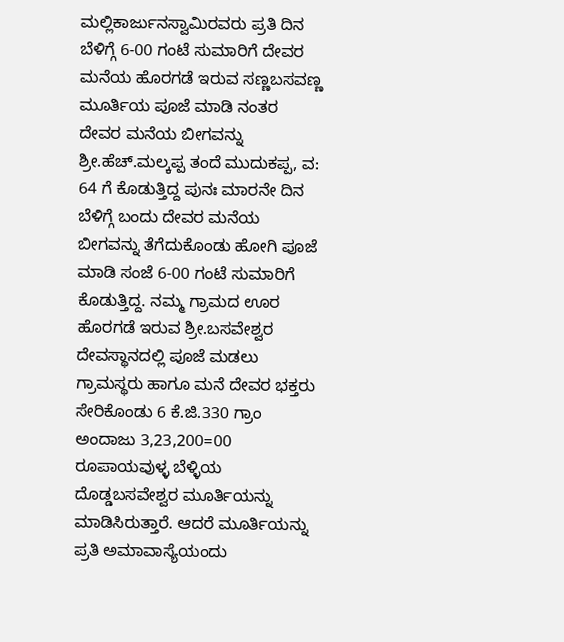ಮಲ್ಲಿಕಾರ್ಜುನಸ್ವಾಮಿರವರು ಪ್ರತಿ ದಿನ ಬೆಳಿಗ್ಗೆ 6-00 ಗಂಟೆ ಸುಮಾರಿಗೆ ದೇವರ ಮನೆಯ ಹೊರಗಡೆ ಇರುವ ಸಣ್ಣಬಸವಣ್ಣ ಮೂರ್ತಿಯ ಪೂಜೆ ಮಾಡಿ ನಂತರ ದೇವರ ಮನೆಯ ಬೀಗವನ್ನು ಶ್ರೀ.ಹೆಚ್.ಮಲ್ಕಪ್ಪ ತಂದೆ ಮುದುಕಪ್ಪ, ವ: 64 ಗೆ ಕೊಡುತ್ತಿದ್ದ ಪುನಃ ಮಾರನೇ ದಿನ ಬೆಳಿಗ್ಗೆ ಬಂದು ದೇವರ ಮನೆಯ ಬೀಗವನ್ನು ತೆಗೆದುಕೊಂಡು ಹೋಗಿ ಪೂಜೆ ಮಾಡಿ ಸಂಜೆ 6-00 ಗಂಟೆ ಸುಮಾರಿಗೆ ಕೊಡುತ್ತಿದ್ದ. ನಮ್ಮ ಗ್ರಾಮದ ಊರ ಹೊರಗಡೆ ಇರುವ ಶ್ರೀ.ಬಸವೇಶ್ವರ ದೇವಸ್ಥಾನದಲ್ಲಿ ಪೂಜೆ ಮಡಲು ಗ್ರಾಮಸ್ಥರು ಹಾಗೂ ಮನೆ ದೇವರ ಭಕ್ತರು ಸೇರಿಕೊಂಡು 6 ಕೆ.ಜಿ.330 ಗ್ರಾಂ ಅಂದಾಜು 3,23,200=00 ರೂಪಾಯವುಳ್ಳ ಬೆಳ್ಳಿಯ ದೊಡ್ಡಬಸವೇಶ್ವರ ಮೂರ್ತಿಯನ್ನು ಮಾಡಿಸಿರುತ್ತಾರೆ. ಆದರೆ ಮೂರ್ತಿಯನ್ನು ಪ್ರತಿ ಅಮಾವಾಸ್ಯೆಯಂದು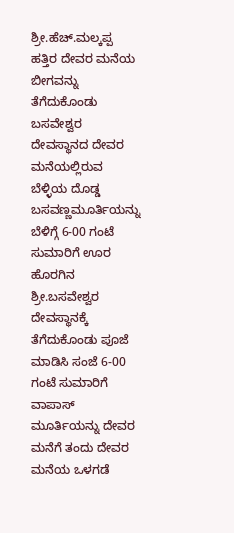ಶ್ರೀ.ಹೆಚ್.ಮಲ್ಕಪ್ಪ ಹತ್ತಿರ ದೇವರ ಮನೆಯ ಬೀಗವನ್ನು ತೆಗೆದುಕೊಂಡು ಬಸವೇಶ್ವರ ದೇವಸ್ಥಾನದ ದೇವರ ಮನೆಯಲ್ಲಿರುವ ಬೆಳ್ಳಿಯ ದೊಡ್ಡ ಬಸವಣ್ಣಮೂರ್ತಿಯನ್ನು ಬೆಳಿಗ್ಗೆ 6-00 ಗಂಟೆ ಸುಮಾರಿಗೆ ಊರ ಹೊರಗಿನ ಶ್ರೀ.ಬಸವೇಶ್ವರ ದೇವಸ್ಥಾನಕ್ಕೆ ತೆಗೆದುಕೊಂಡು ಪೂಜೆ ಮಾಡಿಸಿ ಸಂಜೆ 6-00 ಗಂಟೆ ಸುಮಾರಿಗೆ ವಾಪಾಸ್ ಮೂರ್ತಿಯನ್ನು ದೇವರ ಮನೆಗೆ ತಂದು ದೇವರ ಮನೆಯ ಒಳಗಡೆ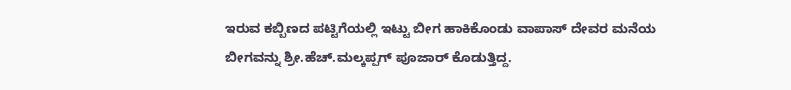ಇರುವ ಕಬ್ಬಿಣದ ಪಟ್ಟಿಗೆಯಲ್ಲಿ ಇಟ್ಟು ಬೀಗ ಹಾಕಿಕೊಂಡು ವಾಪಾಸ್ ದೇವರ ಮನೆಯ ಬೀಗವನ್ನು ಶ್ರೀ.ಹೆಚ್.ಮಲ್ಕಪ್ಪಗ್ ಪೂಜಾರ್ ಕೊಡುತ್ತಿದ್ದ.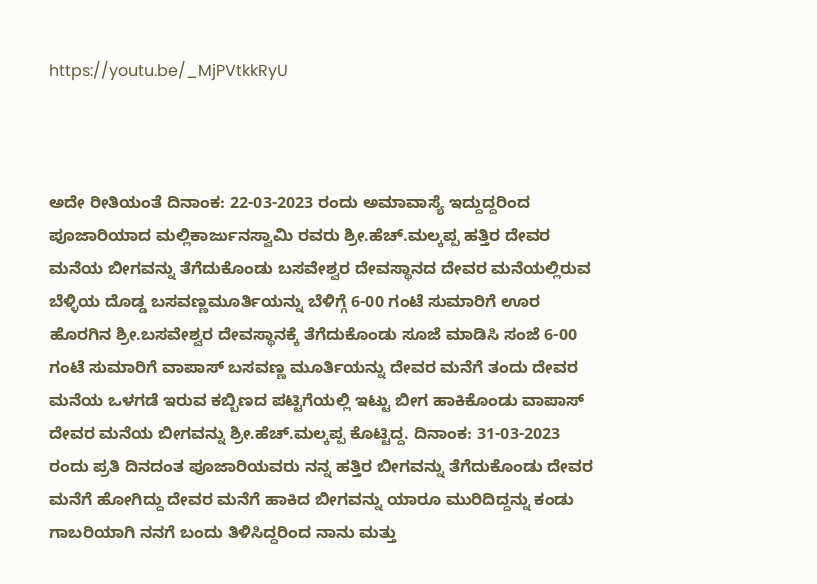https://youtu.be/_MjPVtkkRyU



ಅದೇ ರೀತಿಯಂತೆ ದಿನಾಂಕ: 22-03-2023 ರಂದು ಅಮಾವಾಸ್ಯೆ ಇದ್ದುದ್ದರಿಂದ ಪೂಜಾರಿಯಾದ ಮಲ್ಲಿಕಾರ್ಜುನಸ್ವಾಮಿ ರವರು ಶ್ರೀ.ಹೆಚ್.ಮಲ್ಕಪ್ಪ ಹತ್ತಿರ ದೇವರ ಮನೆಯ ಬೀಗವನ್ನು ತೆಗೆದುಕೊಂಡು ಬಸವೇಶ್ವರ ದೇವಸ್ಥಾನದ ದೇವರ ಮನೆಯಲ್ಲಿರುವ ಬೆಳ್ಳಿಯ ದೊಡ್ಡ ಬಸವಣ್ಣಮೂರ್ತಿಯನ್ನು ಬೆಳಿಗ್ಗೆ 6-00 ಗಂಟೆ ಸುಮಾರಿಗೆ ಊರ ಹೊರಗಿನ ಶ್ರೀ.ಬಸವೇಶ್ವರ ದೇವಸ್ಥಾನಕ್ಕೆ ತೆಗೆದುಕೊಂಡು ಸೂಜೆ ಮಾಡಿಸಿ ಸಂಜೆ 6-00 ಗಂಟೆ ಸುಮಾರಿಗೆ ವಾಪಾಸ್ ಬಸವಣ್ಣ ಮೂರ್ತಿಯನ್ನು ದೇವರ ಮನೆಗೆ ತಂದು ದೇವರ ಮನೆಯ ಒಳಗಡೆ ಇರುವ ಕಬ್ಬಿಣದ ಪಟ್ಟಿಗೆಯಲ್ಲಿ ಇಟ್ಟು ಬೀಗ ಹಾಕಿಕೊಂಡು ವಾಪಾಸ್ ದೇವರ ಮನೆಯ ಬೀಗವನ್ನು ಶ್ರೀ.ಹೆಚ್.ಮಲ್ಕಪ್ಪ ಕೊಟ್ಟಿದ್ದ. ದಿನಾಂಕ: 31-03-2023 ರಂದು ಪ್ರತಿ ದಿನದಂತ ಪೂಜಾರಿಯವರು ನನ್ನ ಹತ್ತಿರ ಬೀಗವನ್ನು ತೆಗೆದುಕೊಂಡು ದೇವರ ಮನೆಗೆ ಹೋಗಿದ್ದು ದೇವರ ಮನೆಗೆ ಹಾಕಿದ ಬೀಗವನ್ನು ಯಾರೂ ಮುರಿದಿದ್ದನ್ನು ಕಂಡು ಗಾಬರಿಯಾಗಿ ನನಗೆ ಬಂದು ತಿಳಿಸಿದ್ದರಿಂದ ನಾನು ಮತ್ತು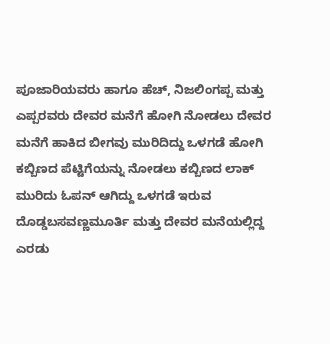ಪೂಜಾರಿಯವರು ಹಾಗೂ ಹೆಚ್, ನಿಜಲಿಂಗಪ್ಪ ಮತ್ತು ಎಪ್ಪರವರು ದೇವರ ಮನೆಗೆ ಹೋಗಿ ನೋಡಲು ದೇವರ ಮನೆಗೆ ಹಾಕಿದ ಬೀಗವು ಮುರಿದಿದ್ದು ಒಳಗಡೆ ಹೋಗಿ ಕಬ್ಬಿಣದ ಪೆಟ್ಟಿಗೆಯನ್ನು ನೋಡಲು ಕಬ್ಬಿಣದ ಲಾಕ್ ಮುರಿದು ಓಪನ್ ಆಗಿದ್ದು ಒಳಗಡೆ ಇರುವ ದೊಡ್ಡಬಸವಣ್ಣಮೂರ್ತಿ ಮತ್ತು ದೇವರ ಮನೆಯಲ್ಲಿದ್ದ ಎರಡು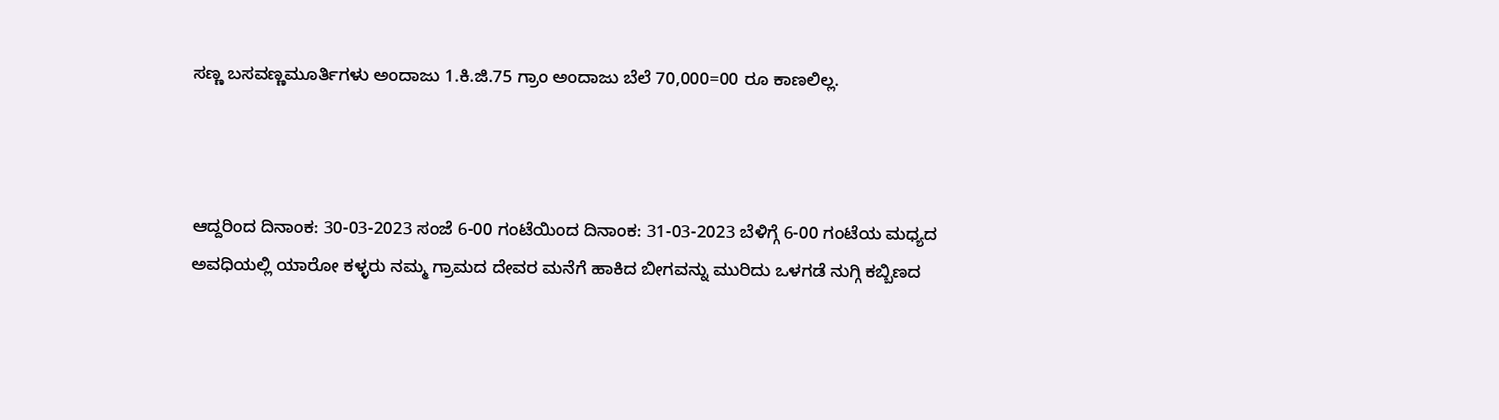ಸಣ್ಣ ಬಸವಣ್ಣಮೂರ್ತಿಗಳು ಅಂದಾಜು 1.ಕಿ.ಜಿ.75 ಗ್ರಾಂ ಅಂದಾಜು ಬೆಲೆ 70,000=00 ರೂ ಕಾಣಲಿಲ್ಲ.



ಆದ್ದರಿಂದ ದಿನಾಂಕ: 30-03-2023 ಸಂಜೆ 6-00 ಗಂಟೆಯಿಂದ ದಿನಾಂಕ: 31-03-2023 ಬೆಳಿಗ್ಗೆ 6-00 ಗಂಟೆಯ ಮಧ್ಯದ ಅವಧಿಯಲ್ಲಿ ಯಾರೋ ಕಳ್ಳರು ನಮ್ಮ ಗ್ರಾಮದ ದೇವರ ಮನೆಗೆ ಹಾಕಿದ ಬೀಗವನ್ನು ಮುರಿದು ಒಳಗಡೆ ನುಗ್ಗಿ ಕಬ್ಬಿಣದ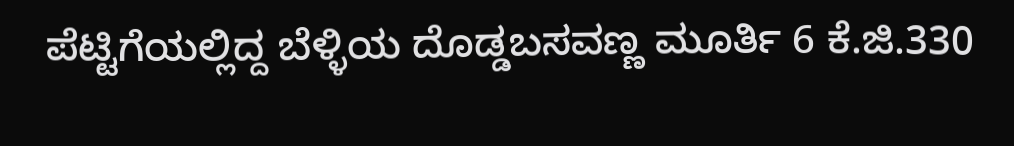ಪೆಟ್ಟಿಗೆಯಲ್ಲಿದ್ದ ಬೆಳ್ಳಿಯ ದೊಡ್ಡಬಸವಣ್ಣ ಮೂರ್ತಿ 6 ಕೆ.ಜಿ.330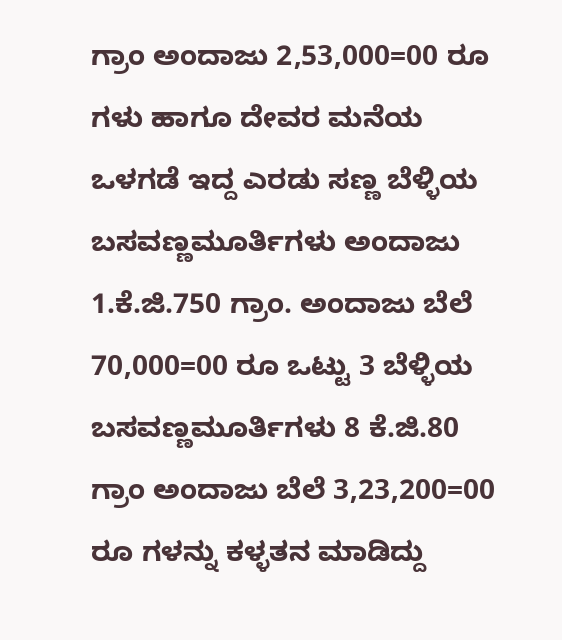ಗ್ರಾಂ ಅಂದಾಜು 2,53,000=00 ರೂ ಗಳು ಹಾಗೂ ದೇವರ ಮನೆಯ ಒಳಗಡೆ ಇದ್ದ ಎರಡು ಸಣ್ಣ ಬೆಳ್ಳಿಯ ಬಸವಣ್ಣಮೂರ್ತಿಗಳು ಅಂದಾಜು 1.ಕೆ.ಜಿ.750 ಗ್ರಾಂ. ಅಂದಾಜು ಬೆಲೆ 70,000=00 ರೂ ಒಟ್ಟು 3 ಬೆಳ್ಳಿಯ ಬಸವಣ್ಣಮೂರ್ತಿಗಳು 8 ಕೆ.ಜಿ.80 ಗ್ರಾಂ ಅಂದಾಜು ಬೆಲೆ 3,23,200=00 ರೂ ಗಳನ್ನು ಕಳ್ಳತನ ಮಾಡಿದ್ದು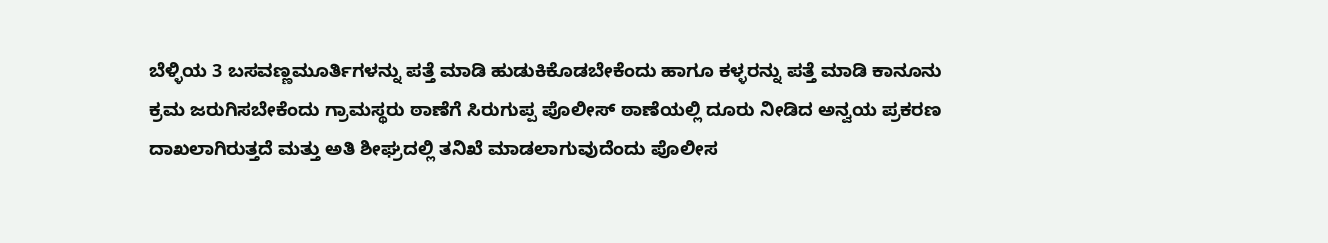ಬೆಳ್ಳಿಯ 3 ಬಸವಣ್ಣಮೂರ್ತಿಗಳನ್ನು ಪತ್ತೆ ಮಾಡಿ ಹುಡುಕಿಕೊಡಬೇಕೆಂದು ಹಾಗೂ ಕಳ್ಳರನ್ನು ಪತ್ತೆ ಮಾಡಿ ಕಾನೂನು ಕ್ರಮ ಜರುಗಿಸಬೇಕೆಂದು ಗ್ರಾಮಸ್ಥರು ಠಾಣೆಗೆ ಸಿರುಗುಪ್ಪ ಪೊಲೀಸ್ ಠಾಣೆಯಲ್ಲಿ ದೂರು ನೀಡಿದ ಅನ್ವಯ ಪ್ರಕರಣ ದಾಖಲಾಗಿರುತ್ತದೆ ಮತ್ತು ಅತಿ ಶೀಘ್ರದಲ್ಲಿ ತನಿಖೆ ಮಾಡಲಾಗುವುದೆಂದು ಪೊಲೀಸ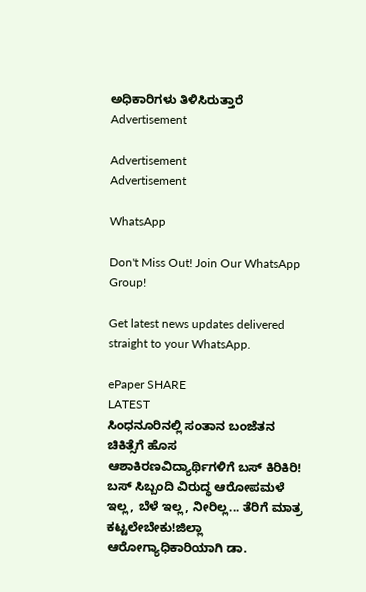ಅಧಿಕಾರಿಗಳು ತಿಳಿಸಿರುತ್ತಾರೆ
Advertisement

Advertisement
Advertisement

WhatsApp

Don't Miss Out! Join Our WhatsApp Group!

Get latest news updates delivered straight to your WhatsApp.

ePaper SHARE
LATEST
ಸಿಂಧನೂರಿನಲ್ಲಿ ಸಂತಾನ ಬಂಜೆತನ ಚಿಕಿತ್ಸೆಗೆ ಹೊಸ ಆಶಾಕಿರಣವಿದ್ಯಾರ್ಥಿಗಳಿಗೆ ಬಸ್ ಕಿರಿಕಿರಿ! ಬಸ್ ಸಿಬ್ಬಂದಿ ವಿರುದ್ಧ ಆರೋಪಮಳೆ ಇಲ್ಲ, ಬೆಳೆ ಇಲ್ಲ, ನೀರಿಲ್ಲ... ತೆರಿಗೆ ಮಾತ್ರ ಕಟ್ಟಲೇಬೇಕು!ಜಿಲ್ಲಾ ಆರೋಗ್ಯಾಧಿಕಾರಿಯಾಗಿ ಡಾ.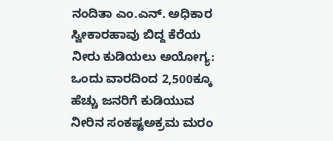ನಂದಿತಾ ಎಂ.ಎನ್. ಅಧಿಕಾರ ಸ್ವೀಕಾರಹಾವು ಬಿದ್ದ ಕೆರೆಯ ನೀರು ಕುಡಿಯಲು ಅಯೋಗ್ಯ: ಒಂದು ವಾರದಿಂದ 2,500ಕ್ಕೂ ಹೆಚ್ಚು ಜನರಿಗೆ ಕುಡಿಯುವ ನೀರಿನ ಸಂಕಷ್ಟಅಕ್ರಮ ಮರಂ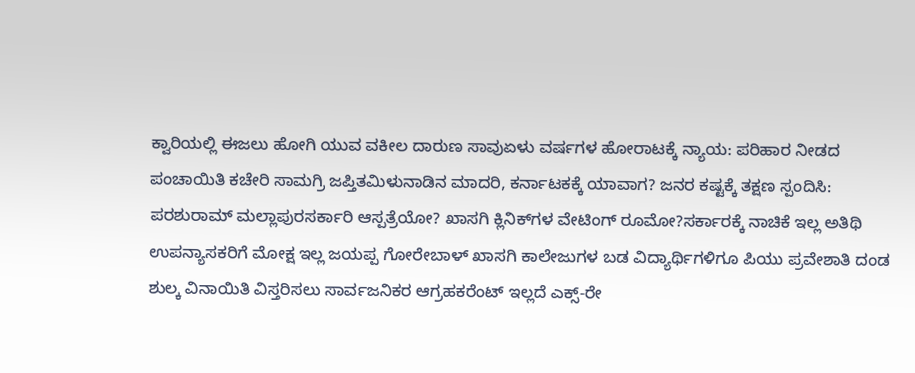ಕ್ವಾರಿಯಲ್ಲಿ ಈಜಲು ಹೋಗಿ ಯುವ ವಕೀಲ ದಾರುಣ ಸಾವುಏಳು ವರ್ಷಗಳ ಹೋರಾಟಕ್ಕೆ ನ್ಯಾಯ: ಪರಿಹಾರ ನೀಡದ ಪಂಚಾಯಿತಿ ಕಚೇರಿ ಸಾಮಗ್ರಿ ಜಪ್ತಿತಮಿಳುನಾಡಿನ ಮಾದರಿ, ಕರ್ನಾಟಕಕ್ಕೆ ಯಾವಾಗ? ಜನರ ಕಷ್ಟಕ್ಕೆ ತಕ್ಷಣ ಸ್ಪಂದಿಸಿ: ಪರಶುರಾಮ್ ಮಲ್ಲಾಪುರಸರ್ಕಾರಿ ಆಸ್ಪತ್ರೆಯೋ? ಖಾಸಗಿ ಕ್ಲಿನಿಕ್‌ಗಳ ವೇಟಿಂಗ್ ರೂಮೋ?ಸರ್ಕಾರಕ್ಕೆ ನಾಚಿಕೆ ಇಲ್ಲ ಅತಿಥಿ ಉಪನ್ಯಾಸಕರಿಗೆ ಮೋಕ್ಷ ಇಲ್ಲ ಜಯಪ್ಪ ಗೋರೇಬಾಳ್ ಖಾಸಗಿ ಕಾಲೇಜುಗಳ ಬಡ ವಿದ್ಯಾರ್ಥಿಗಳಿಗೂ ಪಿಯು ಪ್ರವೇಶಾತಿ ದಂಡ ಶುಲ್ಕ ವಿನಾಯಿತಿ ವಿಸ್ತರಿಸಲು ಸಾರ್ವಜನಿಕರ ಆಗ್ರಹಕರೆಂಟ್ ಇಲ್ಲದೆ ಎಕ್ಸ್-ರೇ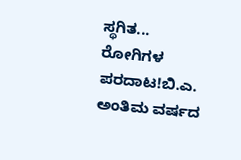ಸ್ಥಗಿತ... ರೋಗಿಗಳ ಪರದಾಟ!ಬಿ.ಎ. ಅಂತಿಮ ವರ್ಷದ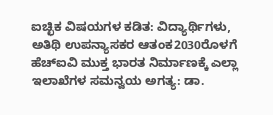ಐಚ್ಛಿಕ ವಿಷಯಗಳ ಕಡಿತ: ವಿದ್ಯಾರ್ಥಿಗಳು, ಅತಿಥಿ ಉಪನ್ಯಾಸಕರ ಆತಂಕ2030ರೊಳಗೆ ಹೆಚ್‌ಐವಿ ಮುಕ್ತ ಭಾರತ ನಿರ್ಮಾಣಕ್ಕೆ ಎಲ್ಲಾ ಇಲಾಖೆಗಳ ಸಮನ್ವಯ ಅಗತ್ಯ: ಡಾ.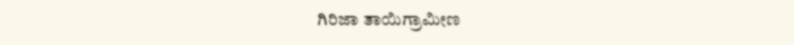ಗಿರಿಜಾ ತಾಯಿಗ್ರಾಮೀಣ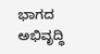ಭಾಗದ ಅಭಿವೃದ್ಧಿ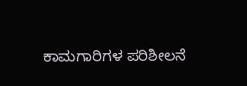ಕಾಮಗಾರಿಗಳ ಪರಿಶೀಲನೆ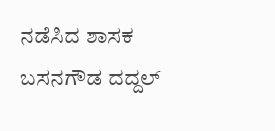ನಡೆಸಿದ ಶಾಸಕ ಬಸನಗೌಡ ದದ್ದಲ್